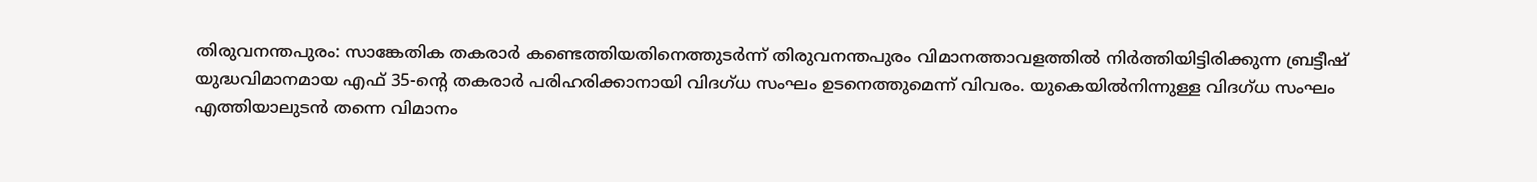തിരുവനന്തപുരം: സാങ്കേതിക തകരാർ കണ്ടെത്തിയതിനെത്തുടർന്ന് തിരുവനന്തപുരം വിമാനത്താവളത്തിൽ നിർത്തിയിട്ടിരിക്കുന്ന ബ്രട്ടീഷ് യുദ്ധവിമാനമായ എഫ് 35-ന്റെ തകരാർ പരിഹരിക്കാനായി വിദഗ്ധ സംഘം ഉടനെത്തുമെന്ന് വിവരം. യുകെയിൽനിന്നുള്ള വിദഗ്ധ സംഘം എത്തിയാലുടൻ തന്നെ വിമാനം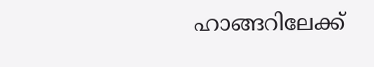ഹാങ്ങറിലേക്ക്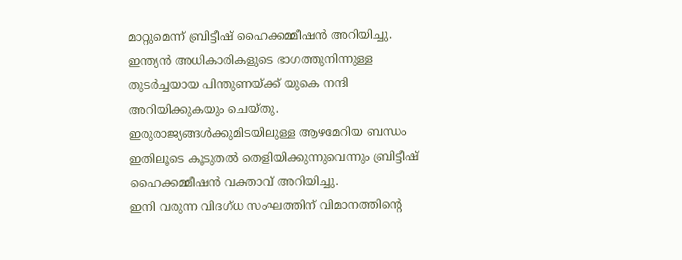മാറ്റുമെന്ന് ബ്രിട്ടീഷ് ഹൈക്കമ്മീഷൻ അറിയിച്ചു. ഇന്ത്യൻ അധികാരികളുടെ ഭാഗത്തുനിന്നുള്ള തുടർച്ചയായ പിന്തുണയ്ക്ക് യുകെ നന്ദി അറിയിക്കുകയും ചെയ്തു. ഇരുരാജ്യങ്ങൾക്കുമിടയിലുള്ള ആഴമേറിയ ബന്ധം ഇതിലൂടെ കൂടുതൽ തെളിയിക്കുന്നുവെന്നും ബ്രിട്ടീഷ് ഹൈക്കമ്മീഷൻ വക്താവ് അറിയിച്ചു.
ഇനി വരുന്ന വിദഗ്ധ സംഘത്തിന് വിമാനത്തിന്റെ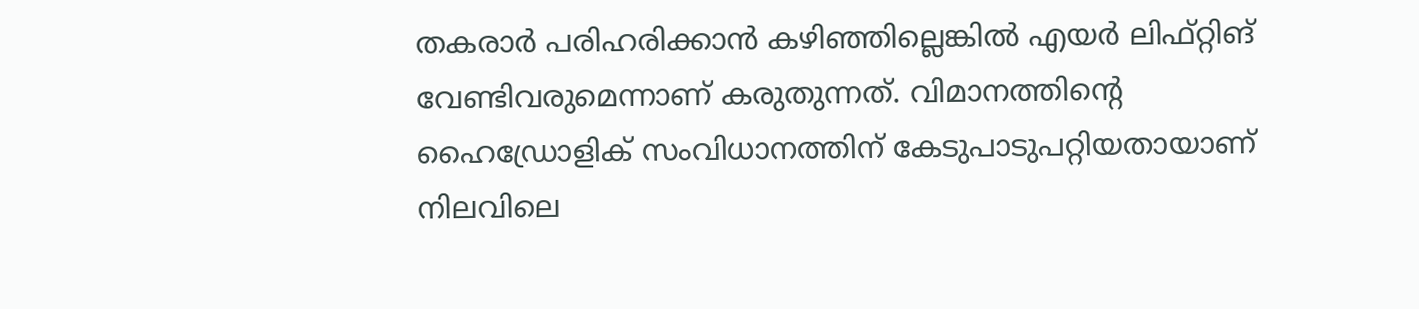തകരാർ പരിഹരിക്കാൻ കഴിഞ്ഞില്ലെങ്കിൽ എയർ ലിഫ്റ്റിങ് വേണ്ടിവരുമെന്നാണ് കരുതുന്നത്. വിമാനത്തിന്റെ ഹൈഡ്രോളിക് സംവിധാനത്തിന് കേടുപാടുപറ്റിയതായാണ് നിലവിലെ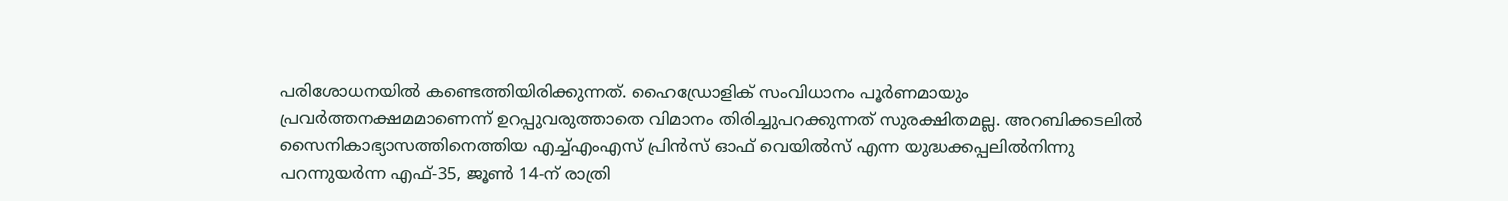പരിശോധനയിൽ കണ്ടെത്തിയിരിക്കുന്നത്. ഹൈഡ്രോളിക് സംവിധാനം പൂർണമായും പ്രവർത്തനക്ഷമമാണെന്ന് ഉറപ്പുവരുത്താതെ വിമാനം തിരിച്ചുപറക്കുന്നത് സുരക്ഷിതമല്ല. അറബിക്കടലിൽ സൈനികാഭ്യാസത്തിനെത്തിയ എച്ച്എംഎസ് പ്രിൻസ് ഓഫ് വെയിൽസ് എന്ന യുദ്ധക്കപ്പലിൽനിന്നു പറന്നുയർന്ന എഫ്-35, ജൂൺ 14-ന് രാത്രി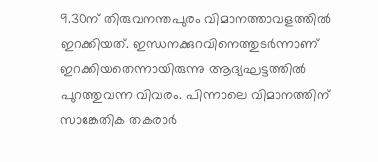9.30ന് തിരുവനന്തപുരം വിമാനത്താവളത്തിൽ ഇറക്കിയത്. ഇന്ധനക്കുറവിനെത്തുടർന്നാണ് ഇറക്കിയതെന്നായിരുന്നു ആദ്യഘട്ടത്തിൽ പുറത്തുവന്ന വിവരം. പിന്നാലെ വിമാനത്തിന് സാങ്കേതിക തകരാർ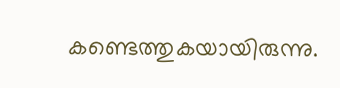കണ്ടെത്തുകയായിരുന്നു.